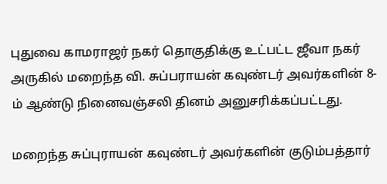புதுவை காமராஜர் நகர் தொகுதிக்கு உட்பட்ட ஜீவா நகர் அருகில் மறைந்த வி. சுப்பராயன் கவுண்டர் அவர்களின் 8-ம் ஆண்டு நினைவஞ்சலி தினம் அனுசரிக்கப்பட்டது.

மறைந்த சுப்புராயன் கவுண்டர் அவர்களின் குடும்பத்தார்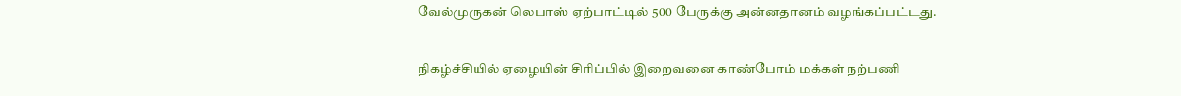வேல்முருகன் லெபாஸ் ஏற்பாட்டில் 500 பேருக்கு அன்னதானம் வழங்கப்பட்டது.

நிகழ்ச்சியில் ஏழையின் சிரிப்பில் இறைவனை காண்போம் மக்கள் நற்பணி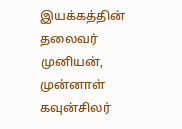இயக்கத்தின் தலைவர் முனியன், முன்னாள் கவுன்சிலர்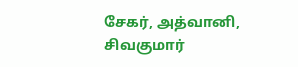சேகர், அத்வானி, சிவகுமார்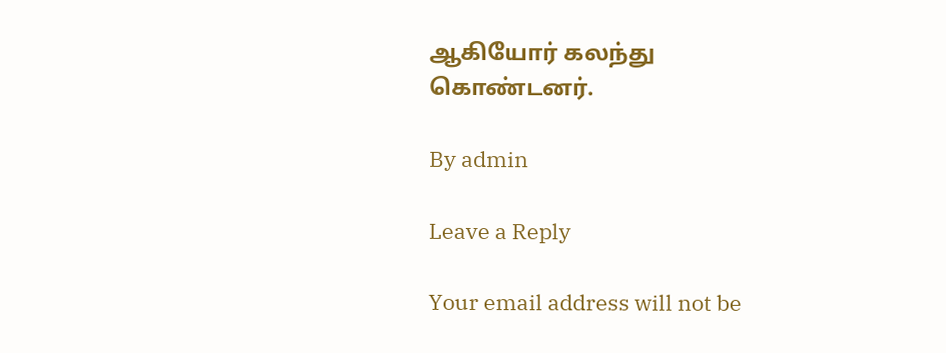ஆகியோர் கலந்து கொண்டனர்.

By admin

Leave a Reply

Your email address will not be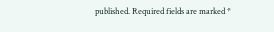published. Required fields are marked *